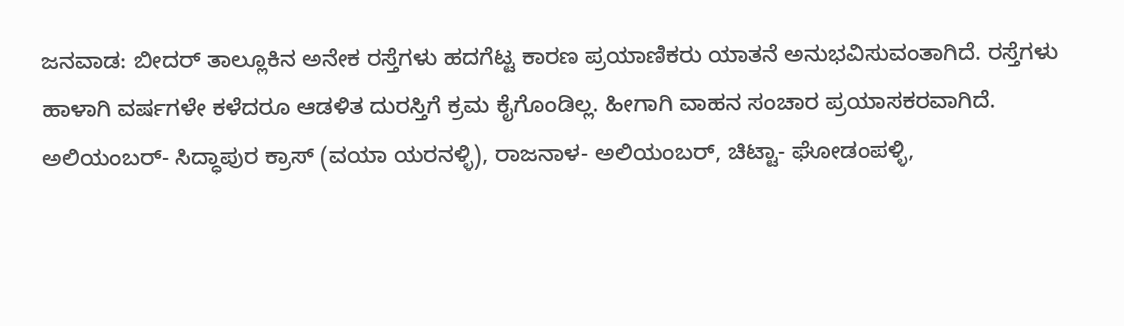ಜನವಾಡ: ಬೀದರ್ ತಾಲ್ಲೂಕಿನ ಅನೇಕ ರಸ್ತೆಗಳು ಹದಗೆಟ್ಟ ಕಾರಣ ಪ್ರಯಾಣಿಕರು ಯಾತನೆ ಅನುಭವಿಸುವಂತಾಗಿದೆ. ರಸ್ತೆಗಳು ಹಾಳಾಗಿ ವರ್ಷಗಳೇ ಕಳೆದರೂ ಆಡಳಿತ ದುರಸ್ತಿಗೆ ಕ್ರಮ ಕೈಗೊಂಡಿಲ್ಲ. ಹೀಗಾಗಿ ವಾಹನ ಸಂಚಾರ ಪ್ರಯಾಸಕರವಾಗಿದೆ.
ಅಲಿಯಂಬರ್- ಸಿದ್ಧಾಪುರ ಕ್ರಾಸ್ (ವಯಾ ಯರನಳ್ಳಿ), ರಾಜನಾಳ- ಅಲಿಯಂಬರ್, ಚಿಟ್ಟಾ- ಘೋಡಂಪಳ್ಳಿ,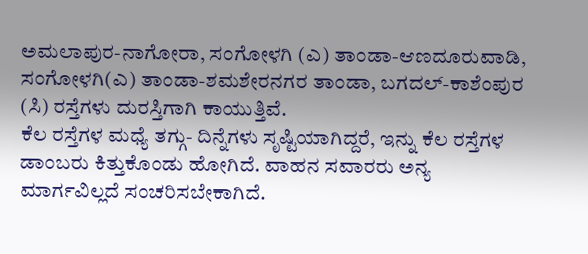ಅಮಲಾಪುರ-ನಾಗೋರಾ, ಸಂಗೋಳಗಿ (ಎ) ತಾಂಡಾ-ಆಣದೂರುವಾಡಿ, ಸಂಗೋಳಗಿ(ಎ) ತಾಂಡಾ-ಶಮಶೇರನಗರ ತಾಂಡಾ, ಬಗದಲ್-ಕಾಶೆಂಪುರ (ಸಿ) ರಸ್ತೆಗಳು ದುರಸ್ತಿಗಾಗಿ ಕಾಯುತ್ತಿವೆ.
ಕೆಲ ರಸ್ತೆಗಳ ಮಧ್ಯೆ ತಗ್ಗು- ದಿನ್ನೆಗಳು ಸೃಷ್ಟಿಯಾಗಿದ್ದರೆ, ಇನ್ನು ಕೆಲ ರಸ್ತೆಗಳ ಡಾಂಬರು ಕಿತ್ತುಕೊಂಡು ಹೋಗಿದೆ. ವಾಹನ ಸವಾರರು ಅನ್ಯ ಮಾರ್ಗವಿಲ್ಲದೆ ಸಂಚರಿಸಬೇಕಾಗಿದೆ.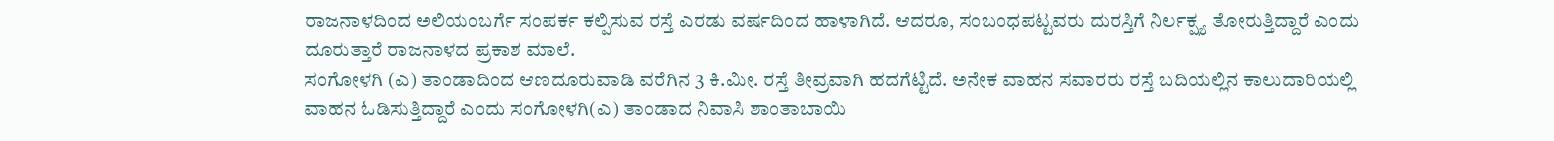ರಾಜನಾಳದಿಂದ ಅಲಿಯಂಬರ್ಗೆ ಸಂಪರ್ಕ ಕಲ್ಪಿಸುವ ರಸ್ತೆ ಎರಡು ವರ್ಷದಿಂದ ಹಾಳಾಗಿದೆ. ಆದರೂ, ಸಂಬಂಧಪಟ್ಟವರು ದುರಸ್ತಿಗೆ ನಿರ್ಲಕ್ಷ್ಯ ತೋರುತ್ತಿದ್ದಾರೆ ಎಂದು ದೂರುತ್ತಾರೆ ರಾಜನಾಳದ ಪ್ರಕಾಶ ಮಾಲೆ.
ಸಂಗೋಳಗಿ (ಎ) ತಾಂಡಾದಿಂದ ಆಣದೂರುವಾಡಿ ವರೆಗಿನ 3 ಕಿ.ಮೀ. ರಸ್ತೆ ತೀವ್ರವಾಗಿ ಹದಗೆಟ್ಟಿದೆ. ಅನೇಕ ವಾಹನ ಸವಾರರು ರಸ್ತೆ ಬದಿಯಲ್ಲಿನ ಕಾಲುದಾರಿಯಲ್ಲಿ ವಾಹನ ಓಡಿಸುತ್ತಿದ್ದಾರೆ ಎಂದು ಸಂಗೋಳಗಿ(ಎ) ತಾಂಡಾದ ನಿವಾಸಿ ಶಾಂತಾಬಾಯಿ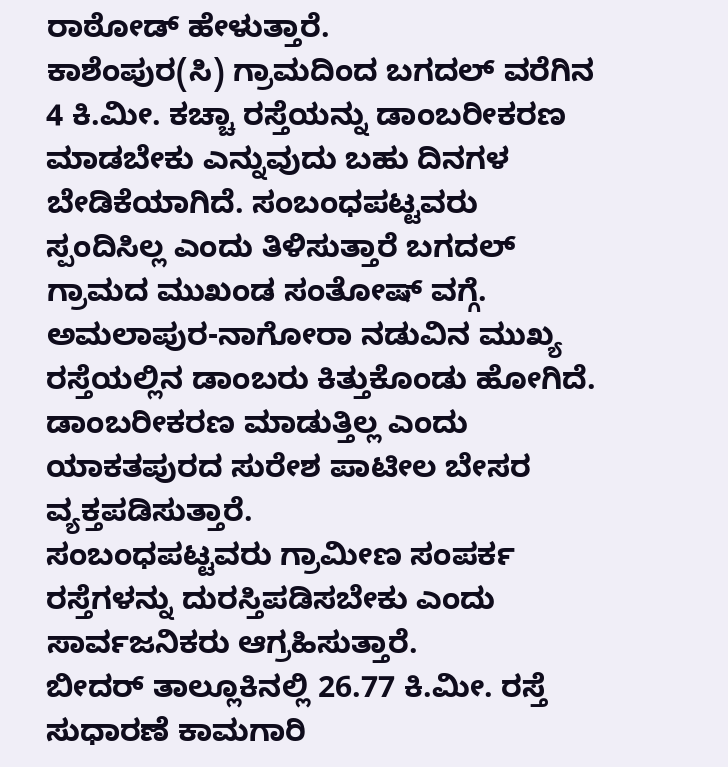ರಾಠೋಡ್ ಹೇಳುತ್ತಾರೆ.
ಕಾಶೆಂಪುರ(ಸಿ) ಗ್ರಾಮದಿಂದ ಬಗದಲ್ ವರೆಗಿನ 4 ಕಿ.ಮೀ. ಕಚ್ಚಾ ರಸ್ತೆಯನ್ನು ಡಾಂಬರೀಕರಣ ಮಾಡಬೇಕು ಎನ್ನುವುದು ಬಹು ದಿನಗಳ ಬೇಡಿಕೆಯಾಗಿದೆ. ಸಂಬಂಧಪಟ್ಟವರು ಸ್ಪಂದಿಸಿಲ್ಲ ಎಂದು ತಿಳಿಸುತ್ತಾರೆ ಬಗದಲ್ ಗ್ರಾಮದ ಮುಖಂಡ ಸಂತೋಷ್ ವಗ್ಗೆ.
ಅಮಲಾಪುರ-ನಾಗೋರಾ ನಡುವಿನ ಮುಖ್ಯ ರಸ್ತೆಯಲ್ಲಿನ ಡಾಂಬರು ಕಿತ್ತುಕೊಂಡು ಹೋಗಿದೆ. ಡಾಂಬರೀಕರಣ ಮಾಡುತ್ತಿಲ್ಲ ಎಂದು ಯಾಕತಪುರದ ಸುರೇಶ ಪಾಟೀಲ ಬೇಸರ ವ್ಯಕ್ತಪಡಿಸುತ್ತಾರೆ.
ಸಂಬಂಧಪಟ್ಟವರು ಗ್ರಾಮೀಣ ಸಂಪರ್ಕ ರಸ್ತೆಗಳನ್ನು ದುರಸ್ತಿಪಡಿಸಬೇಕು ಎಂದು ಸಾರ್ವಜನಿಕರು ಆಗ್ರಹಿಸುತ್ತಾರೆ.
ಬೀದರ್ ತಾಲ್ಲೂಕಿನಲ್ಲಿ 26.77 ಕಿ.ಮೀ. ರಸ್ತೆ ಸುಧಾರಣೆ ಕಾಮಗಾರಿ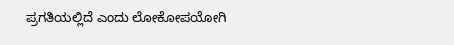ಪ್ರಗತಿಯಲ್ಲಿದೆ ಎಂದು ಲೋಕೋಪಯೋಗಿ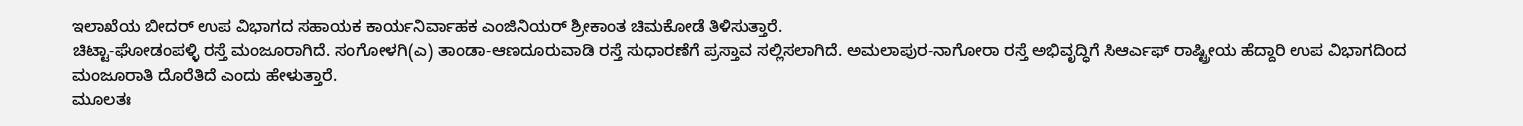ಇಲಾಖೆಯ ಬೀದರ್ ಉಪ ವಿಭಾಗದ ಸಹಾಯಕ ಕಾರ್ಯನಿರ್ವಾಹಕ ಎಂಜಿನಿಯರ್ ಶ್ರೀಕಾಂತ ಚಿಮಕೋಡೆ ತಿಳಿಸುತ್ತಾರೆ.
ಚಿಟ್ಟಾ-ಘೋಡಂಪಳ್ಳಿ ರಸ್ತೆ ಮಂಜೂರಾಗಿದೆ. ಸಂಗೋಳಗಿ(ಎ) ತಾಂಡಾ-ಆಣದೂರುವಾಡಿ ರಸ್ತೆ ಸುಧಾರಣೆಗೆ ಪ್ರಸ್ತಾವ ಸಲ್ಲಿಸಲಾಗಿದೆ. ಅಮಲಾಪುರ-ನಾಗೋರಾ ರಸ್ತೆ ಅಭಿವೃದ್ಧಿಗೆ ಸಿಆರ್ಎಫ್ ರಾಷ್ಟ್ರೀಯ ಹೆದ್ದಾರಿ ಉಪ ವಿಭಾಗದಿಂದ ಮಂಜೂರಾತಿ ದೊರೆತಿದೆ ಎಂದು ಹೇಳುತ್ತಾರೆ.
ಮೂಲತಃ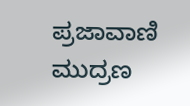ಪ್ರಜಾವಾಣಿ ಮುದ್ರಣ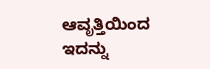ಆವೃತ್ತಿಯಿಂದ ಇದನ್ನು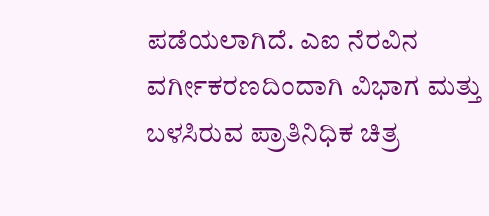ಪಡೆಯಲಾಗಿದೆ. ಎಐ ನೆರವಿನ ವರ್ಗೀಕರಣದಿಂದಾಗಿ ವಿಭಾಗ ಮತ್ತು ಬಳಸಿರುವ ಪ್ರಾತಿನಿಧಿಕ ಚಿತ್ರ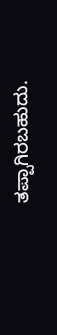ತಪ್ಪಾಗಿರಬಹುದು.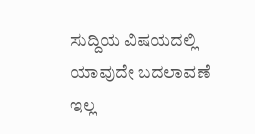ಸುದ್ದಿಯ ವಿಷಯದಲ್ಲಿ ಯಾವುದೇ ಬದಲಾವಣೆ ಇಲ್ಲ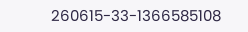260615-33-1366585108